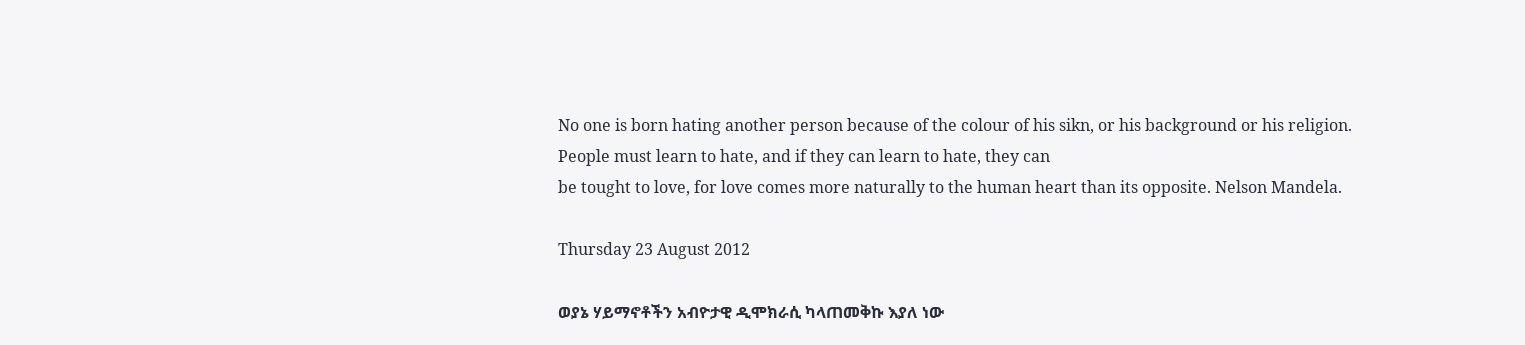No one is born hating another person because of the colour of his sikn, or his background or his religion.
People must learn to hate, and if they can learn to hate, they can
be tought to love, for love comes more naturally to the human heart than its opposite. Nelson Mandela.

Thursday 23 August 2012

ወያኔ ሃይማኖቶችን አብዮታዊ ዲሞክራሲ ካላጠመቅኩ እያለ ነው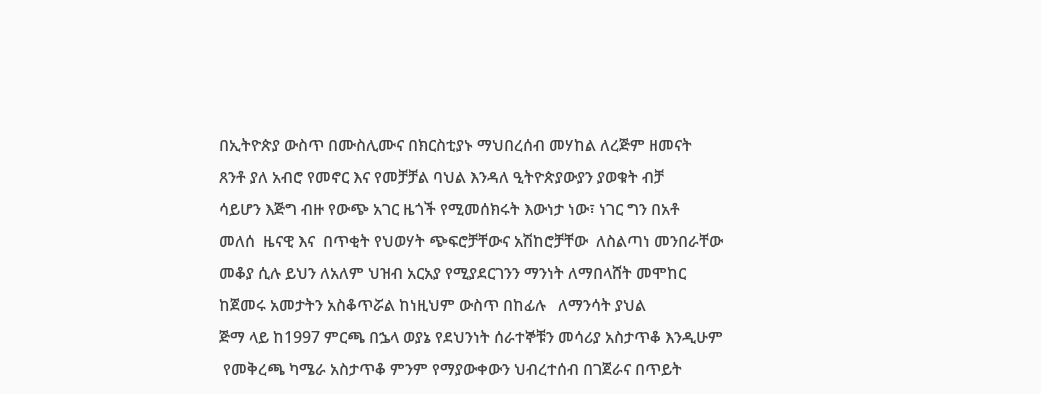በኢትዮጵያ ውስጥ በሙስሊሙና በክርስቲያኑ ማህበረሰብ መሃከል ለረጅም ዘመናት
ጸንቶ ያለ አብሮ የመኖር እና የመቻቻል ባህል እንዳለ ዒትዮጵያውያን ያወቁት ብቻ
ሳይሆን እጅግ ብዙ የውጭ አገር ዜጎች የሚመሰክሩት እውነታ ነው፣ ነገር ግን በአቶ
መለሰ  ዜናዊ እና  በጥቂት የህወሃት ጭፍሮቻቸውና አሽከሮቻቸው  ለስልጣነ መንበራቸው
መቆያ ሲሉ ይህን ለአለም ህዝብ አርአያ የሚያደርገንን ማንነት ለማበላሸት መሞከር
ከጀመሩ አመታትን አስቆጥሯል ከነዚህም ውስጥ በከፊሉ   ለማንሳት ያህል
ጅማ ላይ ከ1997 ምርጫ በኌላ ወያኔ የደህንነት ሰራተኞቹን መሳሪያ አስታጥቆ እንዲሁም
 የመቅረጫ ካሜራ አስታጥቆ ምንም የማያውቀውን ህብረተሰብ በገጀራና በጥይት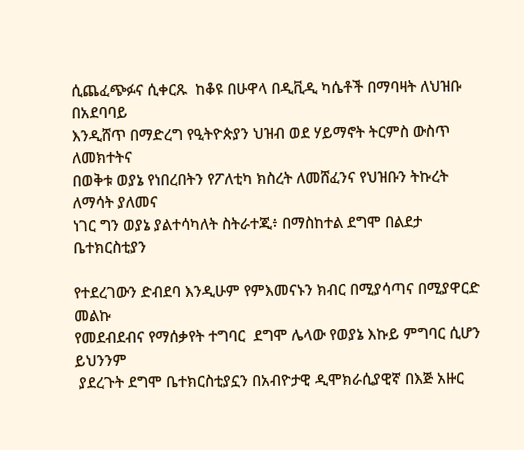ሲጨፈጭፉና ሲቀርጹ  ከቆዩ በሁዋላ በዲቪዲ ካሴቶች በማባዛት ለህዝቡ በአደባባይ
እንዲሸጥ በማድረግ የዒትዮጵያን ህዝብ ወደ ሃይማኖት ትርምስ ውስጥ ለመክተትና
በወቅቱ ወያኔ የነበረበትን የፖለቲካ ክስረት ለመሸፈንና የህዝቡን ትኩረት ለማሳት ያለመና
ነገር ግን ወያኔ ያልተሳካለት ስትራተጂ፥ በማስከተል ደግሞ በልደታ ቤተክርስቲያን

የተደረገውን ድብደባ እንዲሁም የምእመናኑን ክብር በሚያሳጣና በሚያዋርድ መልኩ
የመደብደብና የማሰቃየት ተግባር  ደግሞ ሌላው የወያኔ እኩይ ምግባር ሲሆን  ይህንንም
 ያደረጉት ደግሞ ቤተክርስቲያኗን በአብዮታዊ ዲሞክራሲያዊኛ በእጅ አዙር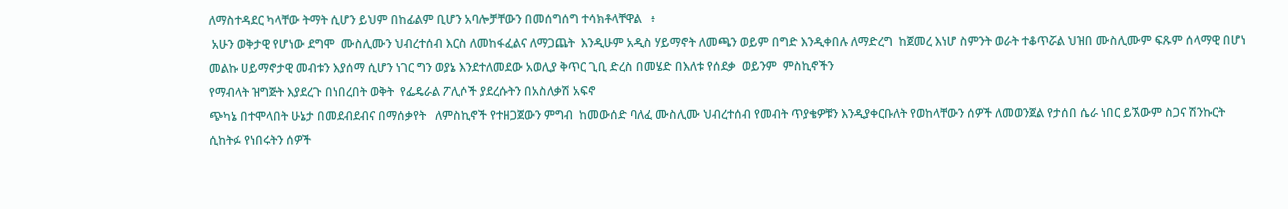ለማስተዳደር ካላቸው ትማት ሲሆን ይህም በከፊልም ቢሆን አባሎቻቸውን በመሰግሰግ ተሳክቶላቸዋል   ፥
 አሁን ወቅታዊ የሆነው ደግሞ  ሙስሊሙን ህብረተሰብ እርስ ለመከፋፈልና ለማጋጨት  እንዲሁም አዲስ ሃይማኖት ለመጫን ወይም በግድ እንዲቀበሉ ለማድረግ  ከጀመረ እነሆ ስምንት ወራት ተቆጥሯል ህዝበ ሙስሊሙም ፍጹም ሰላማዊ በሆነ መልኩ ሀይማኖታዊ መብቱን እያሰማ ሲሆን ነገር ግን ወያኔ እንደተለመደው አወሊያ ቅጥር ጊቢ ድረስ በመሄድ በእለቱ የሰደቃ  ወይንም  ምስኪኖችን
የማብላት ዝግጅት እያደረጉ በነበረበት ወቅት  የፌዴራል ፖሊሶች ያደረሱትን በአስለቃሽ አፍኖ
ጭካኔ በተሞላበት ሁኔታ በመደብደብና በማሰቃየት   ለምስኪኖች የተዘጋጀውን ምግብ  ከመውሰድ ባለፈ ሙስሊሙ ህብረተሰብ የመብት ጥያቄዎቹን እንዲያቀርቡለት የወከላቸውን ሰዎች ለመወንጀል የታሰበ ሴራ ነበር ይኧውም ስጋና ሽንኩርት ሲከትፉ የነበሩትን ሰዎች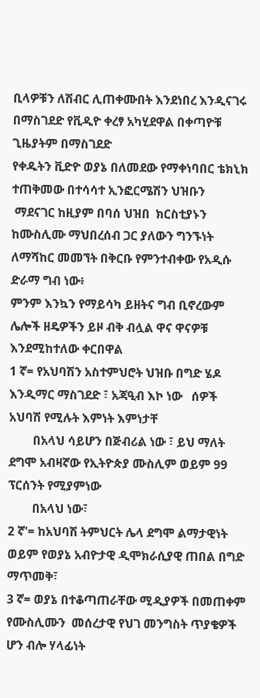ቢላዎቹን ለሽብር ሊጠቀሙበት እንደነበረ እንዲናገሩ በማስገደድ የቪዲዮ ቀረፃ አካሂደዋል በቀጣዮቹ ጊዜያትም በማስገደድ
የቀዱትን ቪድዮ ወያኔ በለመደው የማቀነባበር ቴክኒክ ተጠቅመው በተሳሳተ ኢንፎርሜሽን ህዝቡን
 ማደናገር ከዚያም በባሰ ህዝበ  ክርስቲያኑን ከሙስሊሙ ማህበረሰብ ጋር ያለውን ግንኙነት ለማሻከር መመኘት በቅርቡ የምንተብቀው የአዲሱ ድራማ ግብ ነው፥
ምንም እንኳን የማይሳካ ይዘትና ግብ ቢኖረውም ሌሎች ዘዴዎችን ይዞ ብቅ ብሏል ዋና ዋናዎቹ እንደሚከተለው ቀርበዋል
1 ኛ= የአህባሽን አስተምህሮት ህዝቡ በግድ ሄዶ እንዲማር ማስገደድ ፣ አጃዒብ እኮ ነው   ሰዎች አህባሽ የሚሉት እምነት እምነታቸ
        በአላህ ሳይሆን በጅብሪል ነው ፣ ይህ ማለት ደግሞ አብዛኛው የኢትዮጵያ ሙስሊም ወይም 99 ፕርሰንት የሚያምነው
        በአላህ ነው፣
2 ኛ'= ከአህባሽ ትምህርት ሌላ ደግሞ ልማታዊነት ወይም የወያኔ አብዮታዊ ዲሞክራሲያዊ ጠበል በግድ ማጥመቅ፣
3 ኛ= ወያኔ በተቆጣጠራቸው ሚዲያዎች በመጠቀም የሙስሊሙን  መሰረታዊ የህገ መንግስት ጥያቄዎች  ሆን ብሎ ሃላፊነት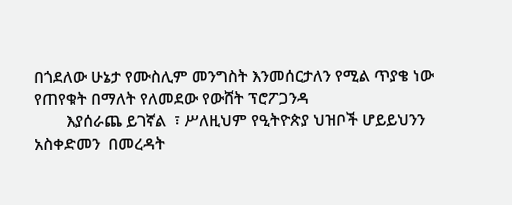በጎደለው ሁኔታ የሙስሊም መንግስት እንመሰርታለን የሚል ጥያቄ ነው የጠየቁት በማለት የለመደው የውሸት ፕሮፖጋንዳ
        እያሰራጨ ይገኛል  ፣ ሥለዚህም የዒትዮጵያ ህዝቦች ሆይይህንን አስቀድመን  በመረዳት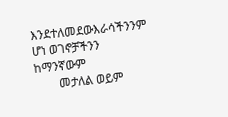እንደተለመደውእራሳችንንም ሆነ ወገኖቻችንን ከማንኛውም
        መታለል ወይም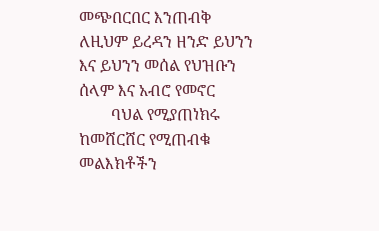መጭበርበር እንጠብቅ ለዚህም ይረዳን ዘንድ ይህንን እና ይህንን መሰል የህዝቡን ሰላም እና አብሮ የመኖር
        ባህል የሚያጠነክሩ ከመሸርሸር የሚጠብቁ መልእክቶችን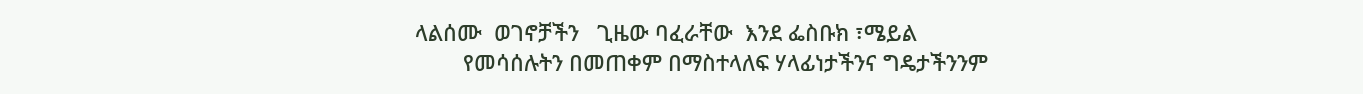ላልሰሙ  ወገኖቻችን   ጊዜው ባፈራቸው  እንደ ፌስቡክ ፣ሜይል
        የመሳሰሉትን በመጠቀም በማስተላለፍ ሃላፊነታችንና ግዴታችንንም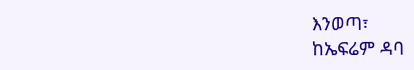እንወጣ፣
ከኤፍሬም ዳባ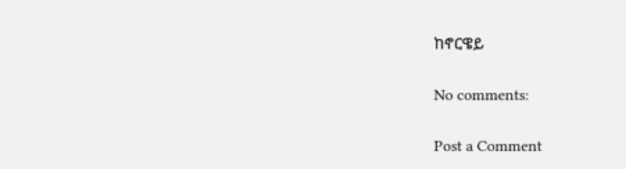ከኖርዌይ

No comments:

Post a Comment